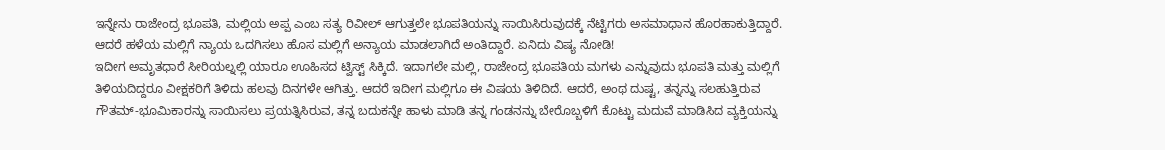ಇನ್ನೇನು ರಾಜೇಂದ್ರ ಭೂಪತಿ, ಮಲ್ಲಿಯ ಅಪ್ಪ ಎಂಬ ಸತ್ಯ ರಿವೀಲ್ ಆಗುತ್ತಲೇ ಭೂಪತಿಯನ್ನು ಸಾಯಿಸಿರುವುದಕ್ಕೆ ನೆಟ್ಟಿಗರು ಅಸಮಾಧಾನ ಹೊರಹಾಕುತ್ತಿದ್ದಾರೆ. ಆದರೆ ಹಳೆಯ ಮಲ್ಲಿಗೆ ನ್ಯಾಯ ಒದಗಿಸಲು ಹೊಸ ಮಲ್ಲಿಗೆ ಅನ್ಯಾಯ ಮಾಡಲಾಗಿದೆ ಅಂತಿದ್ದಾರೆ. ಏನಿದು ವಿಷ್ಯ ನೋಡಿ!
ಇದೀಗ ಅಮೃತಧಾರೆ ಸೀರಿಯಲ್ನಲ್ಲಿ ಯಾರೂ ಊಹಿಸದ ಟ್ವಿಸ್ಟ್ ಸಿಕ್ಕಿದೆ. ಇದಾಗಲೇ ಮಲ್ಲಿ, ರಾಜೇಂದ್ರ ಭೂಪತಿಯ ಮಗಳು ಎನ್ನುವುದು ಭೂಪತಿ ಮತ್ತು ಮಲ್ಲಿಗೆ ತಿಳಿಯದಿದ್ದರೂ ವೀಕ್ಷಕರಿಗೆ ತಿಳಿದು ಹಲವು ದಿನಗಳೇ ಆಗಿತ್ತು. ಆದರೆ ಇದೀಗ ಮಲ್ಲಿಗೂ ಈ ವಿಷಯ ತಿಳಿದಿದೆ. ಆದರೆ, ಅಂಥ ದುಷ್ಟ, ತನ್ನನ್ನು ಸಲಹುತ್ತಿರುವ ಗೌತಮ್-ಭೂಮಿಕಾರನ್ನು ಸಾಯಿಸಲು ಪ್ರಯತ್ನಿಸಿರುವ, ತನ್ನ ಬದುಕನ್ನೇ ಹಾಳು ಮಾಡಿ ತನ್ನ ಗಂಡನನ್ನು ಬೇರೊಬ್ಬಳಿಗೆ ಕೊಟ್ಟು ಮದುವೆ ಮಾಡಿಸಿದ ವ್ಯಕ್ತಿಯನ್ನು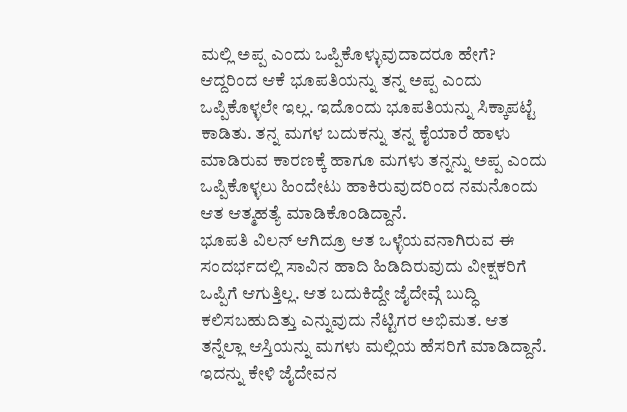ಮಲ್ಲಿ ಅಪ್ಪ ಎಂದು ಒಪ್ಪಿಕೊಳ್ಳುವುದಾದರೂ ಹೇಗೆ? ಆದ್ದರಿಂದ ಆಕೆ ಭೂಪತಿಯನ್ನು ತನ್ನ ಅಪ್ಪ ಎಂದು ಒಪ್ಪಿಕೊಳ್ಳಲೇ ಇಲ್ಲ. ಇದೊಂದು ಭೂಪತಿಯನ್ನು ಸಿಕ್ಕಾಪಟ್ಟೆ ಕಾಡಿತು. ತನ್ನ ಮಗಳ ಬದುಕನ್ನು ತನ್ನ ಕೈಯಾರೆ ಹಾಳು ಮಾಡಿರುವ ಕಾರಣಕ್ಕೆ ಹಾಗೂ ಮಗಳು ತನ್ನನ್ನು ಅಪ್ಪ ಎಂದು ಒಪ್ಪಿಕೊಳ್ಳಲು ಹಿಂದೇಟು ಹಾಕಿರುವುದರಿಂದ ನಮನೊಂದು ಆತ ಆತ್ಮಹತ್ಯೆ ಮಾಡಿಕೊಂಡಿದ್ದಾನೆ.
ಭೂಪತಿ ವಿಲನ್ ಆಗಿದ್ರೂ ಆತ ಒಳ್ಳೆಯವನಾಗಿರುವ ಈ ಸಂದರ್ಭದಲ್ಲಿ ಸಾವಿನ ಹಾದಿ ಹಿಡಿದಿರುವುದು ವೀಕ್ಷಕರಿಗೆ ಒಪ್ಪಿಗೆ ಆಗುತ್ತಿಲ್ಲ. ಆತ ಬದುಕಿದ್ದೇ ಜೈದೇವ್ಗೆ ಬುದ್ಧಿ ಕಲಿಸಬಹುದಿತ್ತು ಎನ್ನುವುದು ನೆಟ್ಟಿಗರ ಅಭಿಮತ. ಆತ ತನ್ನೆಲ್ಲಾ ಆಸ್ತಿಯನ್ನು ಮಗಳು ಮಲ್ಲಿಯ ಹೆಸರಿಗೆ ಮಾಡಿದ್ದಾನೆ. ಇದನ್ನು ಕೇಳಿ ಜೈದೇವನ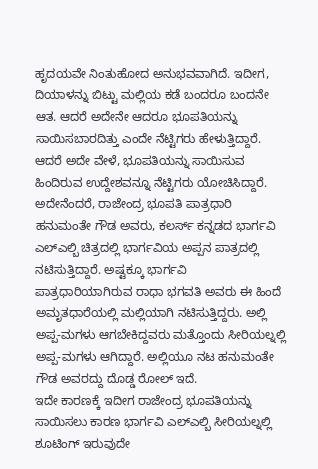ಹೃದಯವೇ ನಿಂತುಹೋದ ಅನುಭವವಾಗಿದೆ. ಇದೀಗ, ದಿಯಾಳನ್ನು ಬಿಟ್ಟು ಮಲ್ಲಿಯ ಕಡೆ ಬಂದರೂ ಬಂದನೇ ಆತ. ಆದರೆ ಅದೇನೇ ಆದರೂ ಭೂಪತಿಯನ್ನು ಸಾಯಿಸಬಾರದಿತ್ತು ಎಂದೇ ನೆಟ್ಟಿಗರು ಹೇಳುತ್ತಿದ್ದಾರೆ.
ಆದರೆ ಅದೇ ವೇಳೆ, ಭೂಪತಿಯನ್ನು ಸಾಯಿಸುವ ಹಿಂದಿರುವ ಉದ್ದೇಶವನ್ನೂ ನೆಟ್ಟಿಗರು ಯೋಚಿಸಿದ್ದಾರೆ. ಅದೇನೆಂದರೆ, ರಾಜೇಂದ್ರ ಭೂಪತಿ ಪಾತ್ರಧಾರಿ ಹನುಮಂತೇ ಗೌಡ ಅವರು, ಕಲರ್ಸ್ ಕನ್ನಡದ ಭಾರ್ಗವಿ ಎಲ್ಎಲ್ಬಿ ಚಿತ್ರದಲ್ಲಿ ಭಾರ್ಗವಿಯ ಅಪ್ಪನ ಪಾತ್ರದಲ್ಲಿ ನಟಿಸುತ್ತಿದ್ದಾರೆ. ಅಷ್ಟಕ್ಕೂ ಭಾರ್ಗವಿ ಪಾತ್ರಧಾರಿಯಾಗಿರುವ ರಾಧಾ ಭಗವತಿ ಅವರು ಈ ಹಿಂದೆ ಅಮೃತಧಾರೆಯಲ್ಲಿ ಮಲ್ಲಿಯಾಗಿ ನಟಿಸುತ್ತಿದ್ದರು. ಅಲ್ಲಿ ಅಪ್ಪ-ಮಗಳು ಆಗಬೇಕಿದ್ದವರು ಮತ್ತೊಂದು ಸೀರಿಯಲ್ನಲ್ಲಿ ಅಪ್ಪ-ಮಗಳು ಆಗಿದ್ದಾರೆ. ಅಲ್ಲಿಯೂ ನಟ ಹನುಮಂತೇ ಗೌಡ ಅವರದ್ದು ದೊಡ್ಡ ರೋಲ್ ಇದೆ.
ಇದೇ ಕಾರಣಕ್ಕೆ ಇದೀಗ ರಾಜೇಂದ್ರ ಭೂಪತಿಯನ್ನು ಸಾಯಿಸಲು ಕಾರಣ ಭಾರ್ಗವಿ ಎಲ್ಎಲ್ಬಿ ಸೀರಿಯಲ್ನಲ್ಲಿ ಶೂಟಿಂಗ್ ಇರುವುದೇ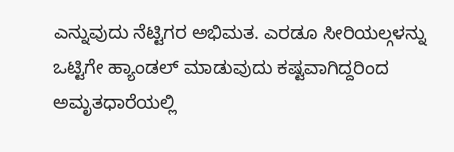ಎನ್ನುವುದು ನೆಟ್ಟಿಗರ ಅಭಿಮತ. ಎರಡೂ ಸೀರಿಯಲ್ಗಳನ್ನು ಒಟ್ಟಿಗೇ ಹ್ಯಾಂಡಲ್ ಮಾಡುವುದು ಕಷ್ಟವಾಗಿದ್ದರಿಂದ ಅಮೃತಧಾರೆಯಲ್ಲಿ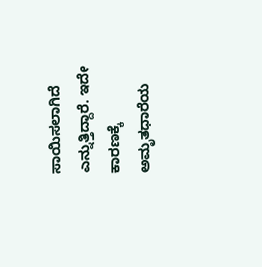ಸಾಯಿಸಲಾಗಿದೆ ಎನ್ನುತ್ತಿದ್ದಾರೆ. ಇದೇ ಕಾರಣಕ್ಕೆ ಅಮೃತಧಾರೆಯ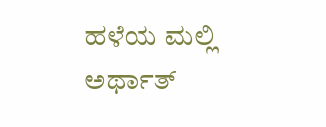ಹಳೆಯ ಮಲ್ಲಿ ಅರ್ಥಾತ್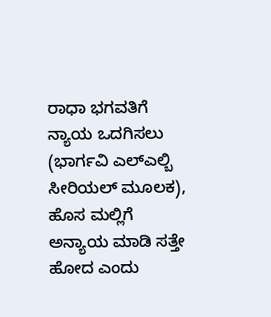ರಾಧಾ ಭಗವತಿಗೆ ನ್ಯಾಯ ಒದಗಿಸಲು (ಭಾರ್ಗವಿ ಎಲ್ಎಲ್ಬಿ ಸೀರಿಯಲ್ ಮೂಲಕ), ಹೊಸ ಮಲ್ಲಿಗೆ ಅನ್ಯಾಯ ಮಾಡಿ ಸತ್ತೇ ಹೋದ ಎಂದು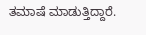ತಮಾಷೆ ಮಾಡುತ್ತಿದ್ದಾರೆ.